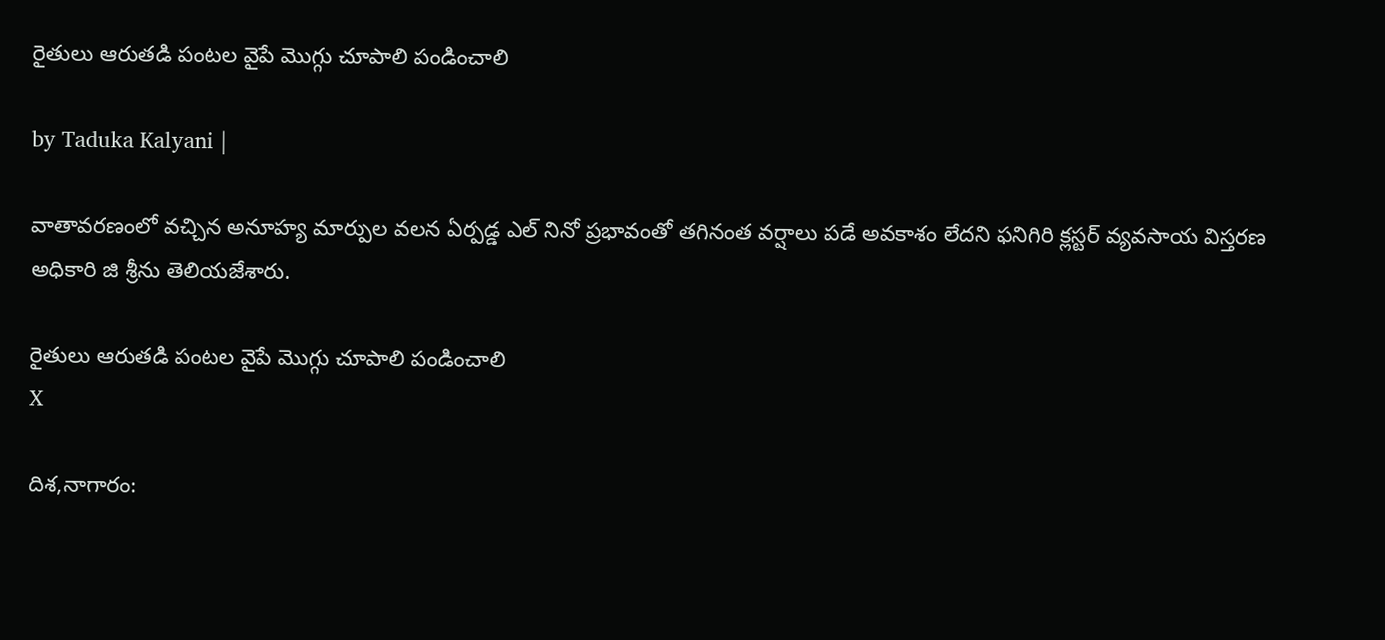రైతులు ఆరుతడి పంటల వైపే మొగ్గు చూపాలి పండించాలి

by Taduka Kalyani |

వాతావరణంలో వచ్చిన అనూహ్య మార్పుల వలన ఏర్పడ్డ ఎల్ నినో ప్రభావంతో తగినంత వర్షాలు పడే అవకాశం లేదని ఫనిగిరి క్లస్టర్ వ్యవసాయ విస్తరణ అధికారి జి శ్రీను తెలియజేశారు.

రైతులు ఆరుతడి పంటల వైపే మొగ్గు చూపాలి పండించాలి
X

దిశ,నాగారం: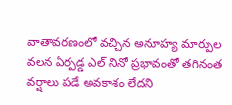వాతావరణంలో వచ్చిన అనూహ్య మార్పుల వలన ఏర్పడ్డ ఎల్ నినో ప్రభావంతో తగినంత వర్షాలు పడే అవకాశం లేదని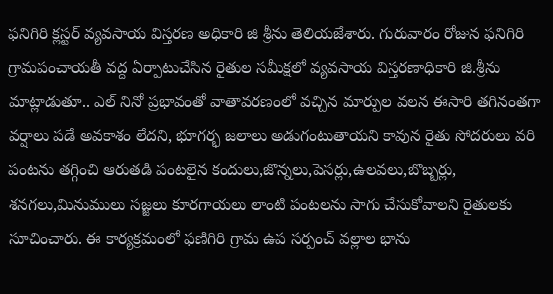ఫనిగిరి క్లస్టర్ వ్యవసాయ విస్తరణ అధికారి జి శ్రీను తెలియజేశారు. గురువారం రోజున ఫనిగిరి గ్రామపంచాయతీ వద్ద ఏర్పాటుచేసిన రైతుల సమీక్షలో వ్యవసాయ విస్తరణాధికారి జి.శ్రీను మాట్లాడుతూ.. ఎల్ నినో ప్రభావంతో వాతావరణంలో వచ్చిన మార్పుల వలన ఈసారి తగినంతగా వర్షాలు పడే అవకాశం లేదని, భూగర్భ జలాలు అడుగంటుతాయని కావున రైతు సోదరులు వరి పంటను తగ్గించి ఆరుతడి పంటలైన కందులు,జొన్నలు,పెసర్లు,ఉలవలు,బొబ్బర్లు, శనగలు,మినుములు సజ్జలు కూరగాయలు లాంటి పంటలను సాగు చేసుకోవాలని రైతులకు సూచించారు. ఈ కార్యక్రమంలో ఫణిగిరి గ్రామ ఉప సర్పంచ్ వల్లాల భాను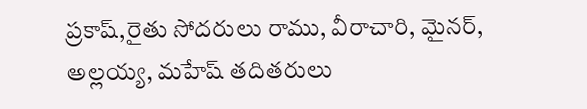ప్రకాష్,రైతు సోదరులు రాము, వీరాచారి, మైనర్, అల్లయ్య, మహేష్ తదితరులు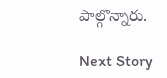పాల్గొన్నారు.

Next Story